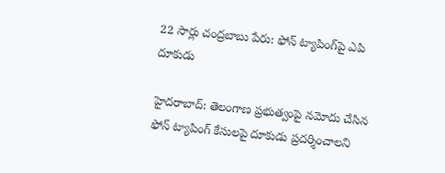22 సార్లు చంద్రబాబు పేరు: ఫోన్ ట్యాపింగ్‌పై ఎపి దూకుడు

హైదరాబాద్: తెలంగాణ ప్రభుత్వంపై నమోదు చేసిన ఫోన్ ట్యాపింగ్ కేసులపై దూకుడు ప్రదర్శించాలని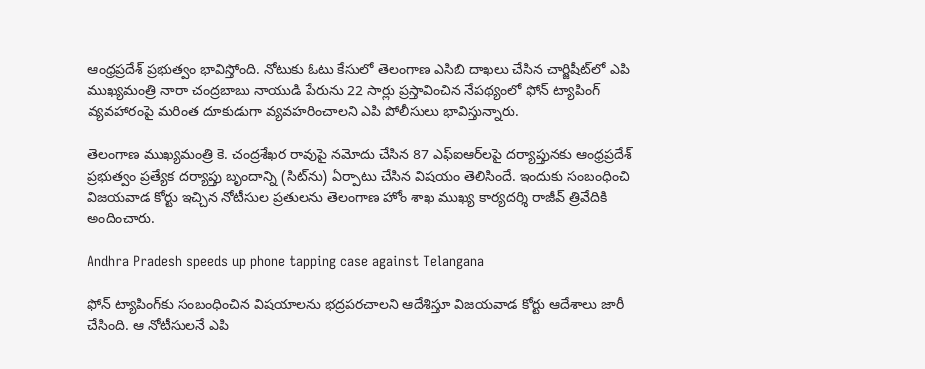ఆంధ్రప్రదేశ్ ప్రభుత్వం భావిస్తోంది. నోటుకు ఓటు కేసులో తెలంగాణ ఎసిబి దాఖలు చేసిన చార్జిషీట్‌లో ఎపి ముఖ్యమంత్రి నారా చంద్రబాబు నాయుడి పేరును 22 సార్లు ప్రస్తావించిన నేపథ్యంలో ఫోన్ ట్యాపింగ్ వ్యవహారంపై మరింత దూకుడుగా వ్యవహరించాలని ఎపి పోలీసులు భావిస్తున్నారు.

తెలంగాణ ముఖ్యమంత్రి కె. చంద్రశేఖర రావుపై నమోదు చేసిన 87 ఎఫ్ఐఆర్‌లపై దర్యాప్తునకు ఆంధ్రప్రదేశ్ ప్రభుత్వం ప్రత్యేక దర్యాప్తు బృందాన్ని (సిట్‌ను) ఏర్పాటు చేసిన విషయం తెలిసిందే. ఇందుకు సంబంధించి విజయవాడ కోర్టు ఇచ్చిన నోటీసుల ప్రతులను తెలంగాణ హోం శాఖ ముఖ్య కార్యదర్శి రాజీవ్ త్రివేదికి అందించారు.

Andhra Pradesh speeds up phone tapping case against Telangana

ఫోన్ ట్యాపింగ్‌కు సంబంధించిన విషయాలను భద్రపరచాలని ఆదేశిస్తూ విజయవాడ కోర్టు ఆదేశాలు జారీ చేసింది. ఆ నోటీసులనే ఎపి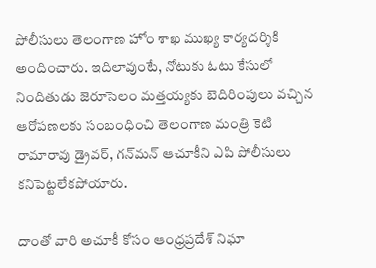పోలీసులు తెలంగాణ హోం శాఖ ముఖ్య కార్యదర్శికి అందించారు. ఇదిలావుంటే, నోటుకు ఓటు కేసులో నిందితుడు జెరూసెలం మత్తయ్యకు బెదిరింపులు వచ్చిన ఆరోపణలకు సంబంధించి తెలంగాణ మంత్రి కెటి రామారావు డ్రైవర్, గన్‌మన్ ఆచూకీని ఎపి పోలీసులు కనిపెట్టలేకపోయారు.

దాంతో వారి అచూకీ కోసం ఆంధ్రప్రదేశ్ నిఘా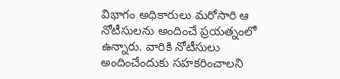విభాగం అధికారులు మరోసారి ఆ నోటీసులను అందించే ప్రయత్నంలో ఉన్నారు. వారికి నోటీసులు అందించేందుకు సహకరించాలని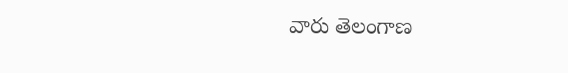వారు తెలంగాణ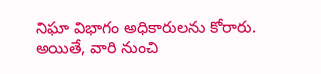నిఘా విభాగం అధికారులను కోరారు. అయితే, వారి నుంచి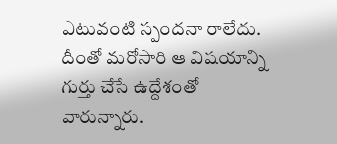ఎటువంటి స్పందనా రాలేదు. దీంతో మరోసారి ఆ విషయాన్ని గుర్తు చేసే ఉద్దేశంతో వారున్నారు.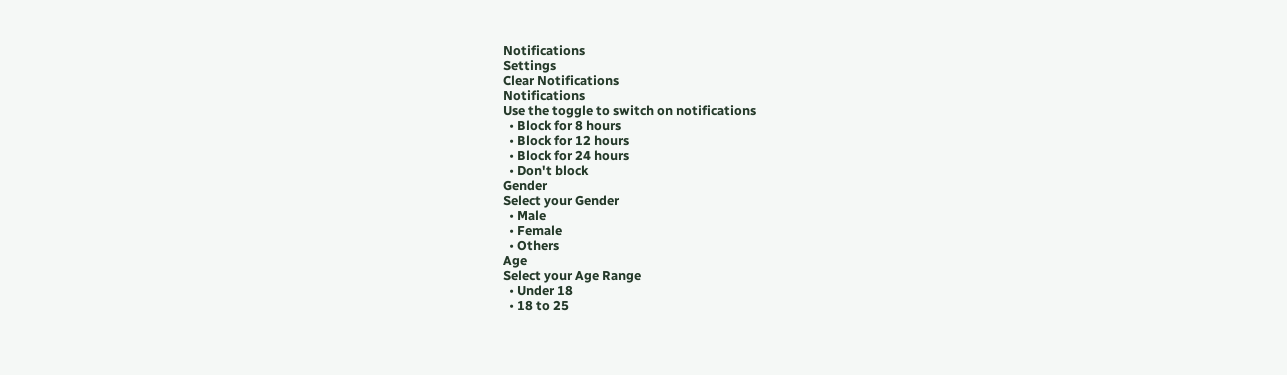Notifications
Settings
Clear Notifications
Notifications
Use the toggle to switch on notifications
  • Block for 8 hours
  • Block for 12 hours
  • Block for 24 hours
  • Don't block
Gender
Select your Gender
  • Male
  • Female
  • Others
Age
Select your Age Range
  • Under 18
  • 18 to 25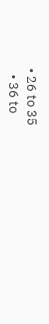• 26 to 35
  • 36 to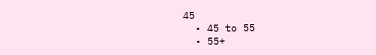45
  • 45 to 55
  • 55+